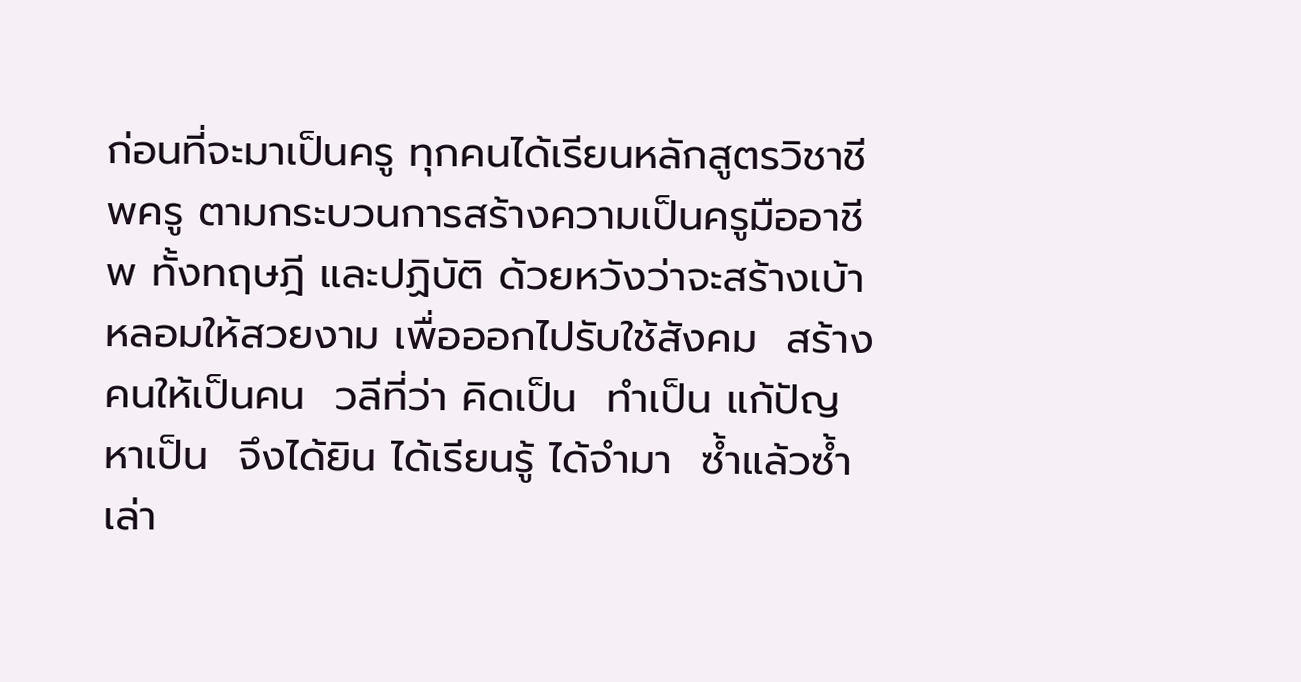ก่อนที่จะมาเป็นครู ทุกคนได้เรียนหลักสูตรวิชาชีพครู ตามกระบวนการสร้างความเป็นครูมืออาชีพ ทั้งทฤษฎี และปฏิบัติ ด้วยหวังว่าจะสร้างเบ้าหลอมให้สวยงาม เพื่อออกไปรับใช้สังคม  สร้างคนให้เป็นคน  วลีที่ว่า คิดเป็น  ทำเป็น แก้ปัญหาเป็น  จึงได้ยิน ได้เรียนรู้ ได้จำมา  ซ้ำแล้วซ้ำเล่า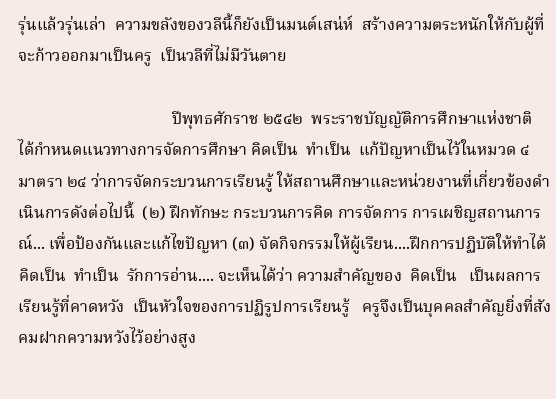รุ่นแล้วรุ่นเล่า  ความขลังของวลีนี้ก็ยังเป็นมนต์เสน่ห์  สร้างความตระหนักให้กับผู้ที่จะก้าวออกมาเป็นครู  เป็นวลีที่ไม่มีวันตาย

                                     ปีพุทธศักราช ๒๕๔๒  พระราชบัญญัติการศึกษาแห่งชาติ ได้กำหนดแนวทางการจัดการศึกษา คิดเป็น  ทำเป็น  แก้ปัญหาเป็นไว้ในหมวด ๔ มาตรา ๒๔ ว่าการจัดกระบวนการเรียนรู้ ให้สถานศึกษาและหน่วยงานที่เกี่ยวข้องดำเนินการดังต่อไปนี้  (๒) ฝึกทักษะ กระบวนการคิด การจัดการ การเผชิญสถานการณ์... เพื่อป้องกันและแก้ไขปัญหา (๓) จัดกิจกรรมให้ผู้เรียน....ฝึกการปฏิบัติให้ทำได้  คิดเป็น  ทำเป็น  รักการอ่าน.... จะเห็นได้ว่า ความสำคัญของ  คิดเป็น   เป็นผลการเรียนรู้ที่คาดหวัง  เป็นหัวใจของการปฏิรูปการเรียนรู้   ครูจึงเป็นบุคคลสำคัญยิ่งที่สังคมฝากความหวังไว้อย่างสูง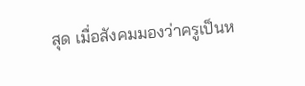สุด เมื่อสังคมมองว่าครูเป็นห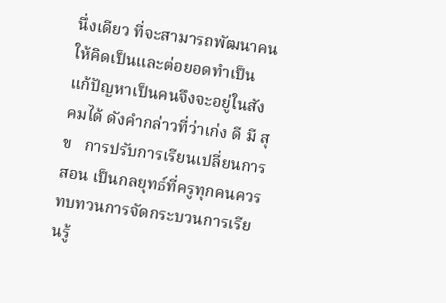นึ่งเดียว ที่จะสามารถพัฒนาคนให้คิดเป็นและต่อยอดทำเป็น แก้ปัญหาเป็นคนจึงจะอยู่ในสังคมได้ ดังคำกล่าวที่ว่าเก่ง ดี มี สุข   การปรับการเรียนเปลี่ยนการสอน เป็นกลยุทธ์ที่ครูทุกคนควรทบทวนการจัดกระบวนการเรียนรู้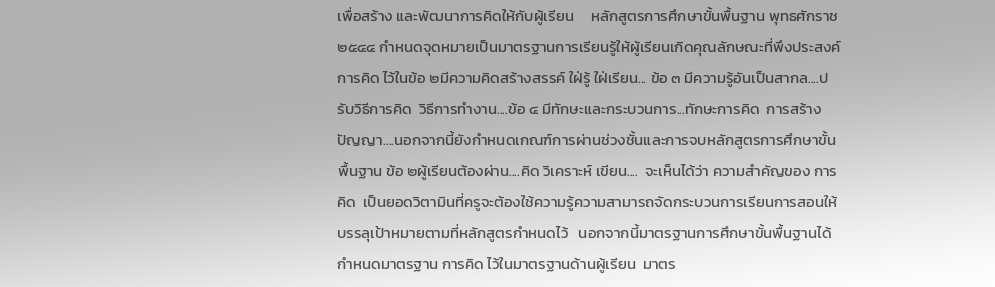เพื่อสร้าง และพัฒนาการคิดให้กับผู้เรียน     หลักสูตรการศึกษาขั้นพื้นฐาน พุทธศักราช ๒๕๔๔ กำหนดจุดหมายเป็นมาตรฐานการเรียนรู้ให้ผู้เรียนเกิดคุณลักษณะที่พึงประสงค์ การคิด ไว้ในข้อ ๒มีความคิดสร้างสรรค์ ใฝ่รู้ ใฝ่เรียน... ข้อ ๓ มีความรู้อันเป็นสากล....ปรับวิธีการคิด  วิธีการทำงาน....ข้อ ๔ มีทักษะและกระบวนการ...ทักษะการคิด  การสร้างปัญญา....นอกจากนี้ยังกำหนดเกณฑ์การผ่านช่วงชั้นและการจบหลักสูตรการศึกษาขั้นพื้นฐาน ข้อ ๒ผู้เรียนต้องผ่าน....คิด วิเคราะห์ เขียน....  จะเห็นได้ว่า ความสำคัญของ การคิด  เป็นยอดวิตามินที่ครูจะต้องใช้ความรู้ความสามารถจัดกระบวนการเรียนการสอนให้บรรลุเป้าหมายตามที่หลักสูตรกำหนดไว้   นอกจากนี้มาตรฐานการศึกษาขั้นพื้นฐานได้กำหนดมาตรฐาน การคิด ไว้ในมาตรฐานด้านผู้เรียน  มาตร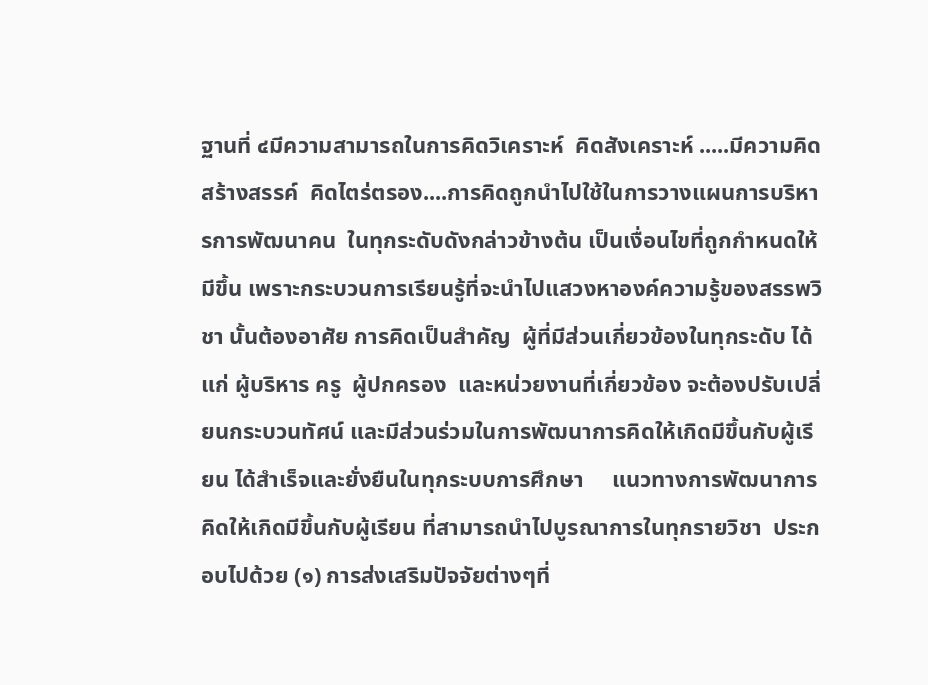ฐานที่ ๔มีความสามารถในการคิดวิเคราะห์  คิดสังเคราะห์ .....มีความคิดสร้างสรรค์  คิดไตร่ตรอง....การคิดถูกนำไปใช้ในการวางแผนการบริหารการพัฒนาคน  ในทุกระดับดังกล่าวข้างต้น เป็นเงื่อนไขที่ถูกกำหนดให้มีขึ้น เพราะกระบวนการเรียนรู้ที่จะนำไปแสวงหาองค์ความรู้ของสรรพวิชา นั้นต้องอาศัย การคิดเป็นสำคัญ  ผู้ที่มีส่วนเกี่ยวข้องในทุกระดับ ได้แก่ ผู้บริหาร ครู  ผู้ปกครอง  และหน่วยงานที่เกี่ยวข้อง จะต้องปรับเปลี่ยนกระบวนทัศน์ และมีส่วนร่วมในการพัฒนาการคิดให้เกิดมีขึ้นกับผู้เรียน ได้สำเร็จและยั่งยืนในทุกระบบการศึกษา     แนวทางการพัฒนาการคิดให้เกิดมีขึ้นกับผู้เรียน ที่สามารถนำไปบูรณาการในทุกรายวิชา  ประกอบไปด้วย (๑) การส่งเสริมปัจจัยต่างๆที่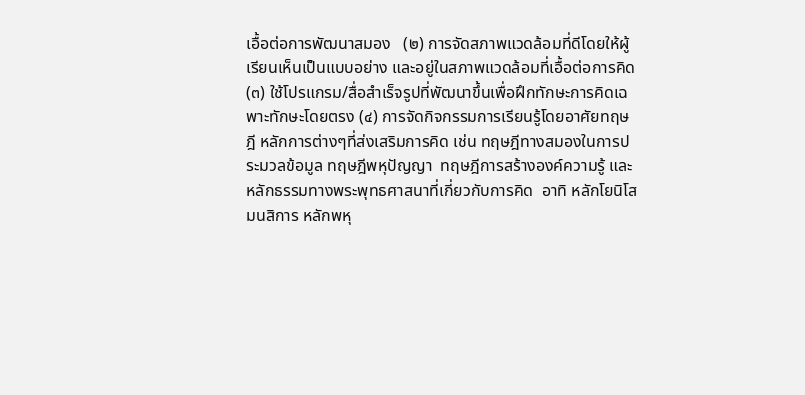เอื้อต่อการพัฒนาสมอง   (๒) การจัดสภาพแวดล้อมที่ดีโดยให้ผู้เรียนเห็นเป็นแบบอย่าง และอยู่ในสภาพแวดล้อมที่เอื้อต่อการคิด (๓) ใช้โปรแกรม/สื่อสำเร็จรูปที่พัฒนาขึ้นเพื่อฝึกทักษะการคิดเฉพาะทักษะโดยตรง (๔) การจัดกิจกรรมการเรียนรู้โดยอาศัยทฤษฎี หลักการต่างๆที่ส่งเสริมการคิด เช่น ทฤษฎีทางสมองในการประมวลข้อมูล ทฤษฎีพหุปัญญา  ทฤษฎีการสร้างองค์ความรู้ และหลักธรรมทางพระพุทธศาสนาที่เกี่ยวกับการคิด  อาทิ หลักโยนิโสมนสิการ หลักพหุ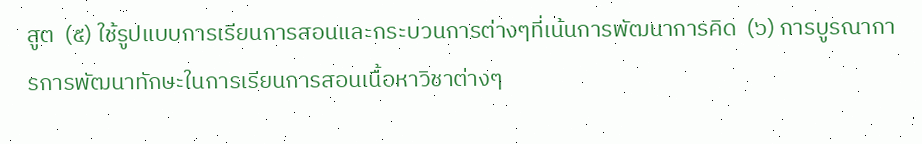สูต  (๕) ใช้รูปแบบการเรียนการสอนและกระบวนการต่างๆที่เน้นการพัฒนาการคิด  (๖) การบูรณาการการพัฒนาทักษะในการเรียนการสอนเนื้อหาวิชาต่างๆ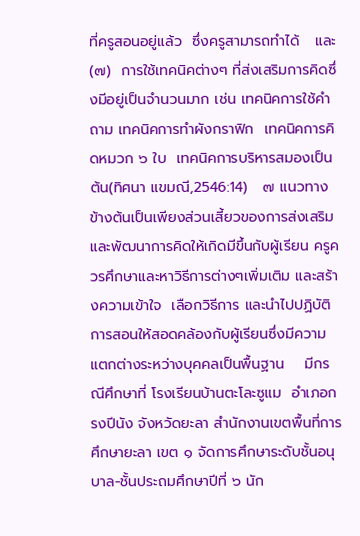ที่ครูสอนอยู่แล้ว  ซึ่งครูสามารถทำได้   และ (๗)  การใช้เทคนิคต่างๆ ที่ส่งเสริมการคิดซึ่งมีอยู่เป็นจำนวนมาก เช่น เทคนิคการใช้คำถาม เทคนิคการทำผังกราฟิก  เทคนิคการคิดหมวก ๖ ใบ  เทคนิคการบริหารสมองเป็นต้น(ทิศนา แขมณี,2546:14)   ๗ แนวทางข้างต้นเป็นเพียงส่วนเสี้ยวของการส่งเสริมและพัฒนาการคิดให้เกิดมีขึ้นกับผู้เรียน ครูควรศึกษาและหาวิธีการต่างๆเพิ่มเติม และสร้างความเข้าใจ  เลือกวิธีการ และนำไปปฏิบัติการสอนให้สอดคล้องกับผู้เรียนซึ่งมีความแตกต่างระหว่างบุคคลเป็นพื้นฐาน    มีกรณีศึกษาที่ โรงเรียนบ้านตะโละซูแม  อำเภอกรงปีนัง จังหวัดยะลา สำนักงานเขตพื้นที่การศึกษายะลา เขต ๑ จัดการศึกษาระดับชั้นอนุบาล-ชั้นประถมศึกษาปีที่ ๖ นัก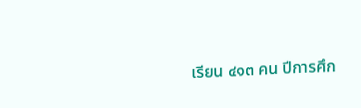เรียน ๔๑๓ คน ปีการศึก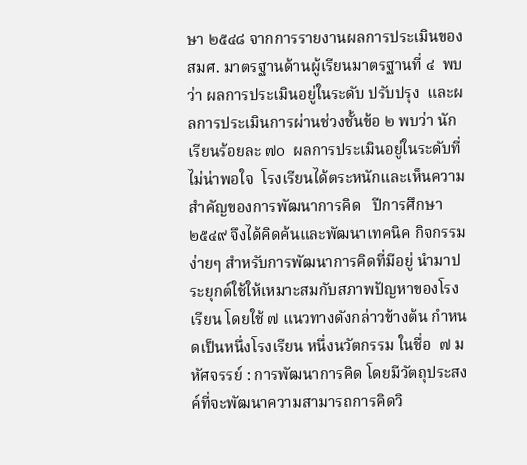ษา ๒๕๔๘ จากการรายงานผลการประเมินของ สมศ. มาตรฐานด้านผู้เรียนมาตรฐานที่ ๔  พบว่า ผลการประเมินอยู่ในระดับ ปรับปรุง  และผลการประเมินการผ่านช่วงชั้นข้อ ๒ พบว่า นักเรียนร้อยละ ๗๐  ผลการประเมินอยู่ในระดับที่ไม่น่าพอใจ  โรงเรียนได้ตระหนักและเห็นความสำคัญของการพัฒนาการคิด   ปีการศึกษา ๒๕๔๙ จึงได้คิดค้นและพัฒนาเทคนิค กิจกรรมง่ายๆ สำหรับการพัฒนาการคิดที่มีอยู่ นำมาประยุกต์ใช้ให้เหมาะสมกับสภาพปัญหาของโรงเรียน โดยใช้ ๗ แนวทางดังกล่าวข้างต้น กำหนดเป็นหนึ่งโรงเรียน หนึ่งนวัตกรรม ในชื่อ  ๗ มหัศจรรย์ : การพัฒนาการคิด โดยมีวัตถุประสงค์ที่จะพัฒนาความสามารถการคิดวิ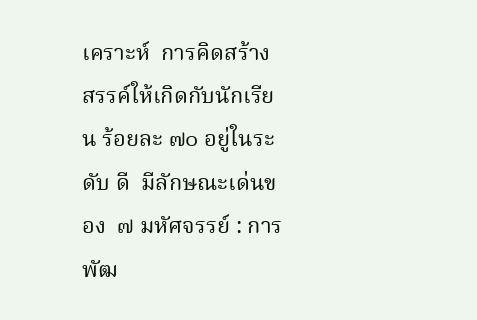เคราะห์  การคิดสร้างสรรค์ให้เกิดกับนักเรียน ร้อยละ ๗๐ อยู่ในระดับ ดี  มีลักษณะเด่นของ  ๗ มหัศจรรย์ : การพัฒ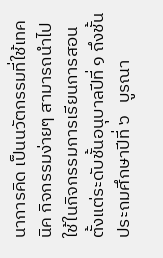นาการคิด เป็นนวัตกรรมที่ใช้เทคนิค กิจกรรมง่ายๆ สามารถนำไปใช้ในกิจกรรมการเรียนการสอนตั้งแต่ระดับชั้นอนุบาลปีที่ ๑ ถึงชั้นประถมศึกษาปีที่ ๖   บูรณา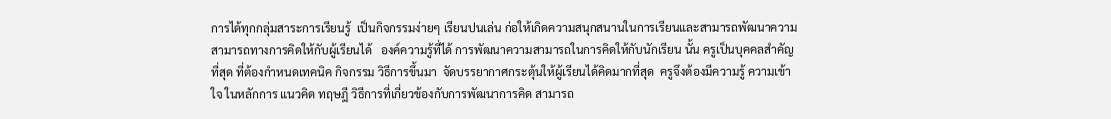การได้ทุกกลุ่มสาระการเรียนรู้  เป็นกิจกรรมง่ายๆ เรียนปนเล่น ก่อให้เกิดความสนุกสนานในการเรียนและสามารถพัฒนาความสามารถทางการคิดให้กับผู้เรียนได้   องค์ความรู้ที่ได้ การพัฒนาความสามารถในการคิดให้กับนักเรียน นั้น ครูเป็นบุคคลสำคัญที่สุด ที่ต้องกำหนดเทคนิค กิจกรรม วิธีการขึ้นมา  จัดบรรยากาศกระตุ้นให้ผู้เรียนได้คิดมากที่สุด  ครูจึงต้องมีความรู้ ความเข้าใจ ในหลักการ แนวคิด ทฤษฎี วิธีการที่เกี่ยวข้องกับการพัฒนาการคิด สามารถ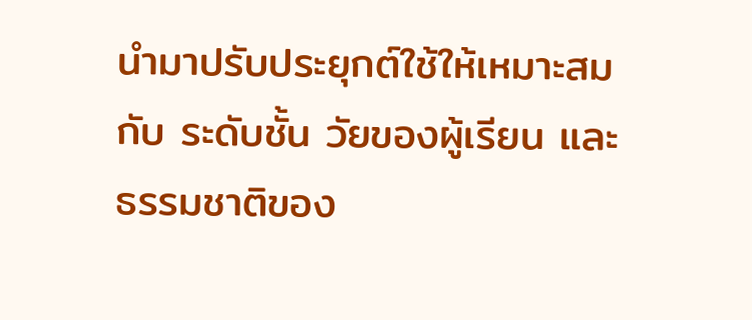นำมาปรับประยุกต์ใช้ให้เหมาะสมกับ ระดับชั้น วัยของผู้เรียน และธรรมชาติของ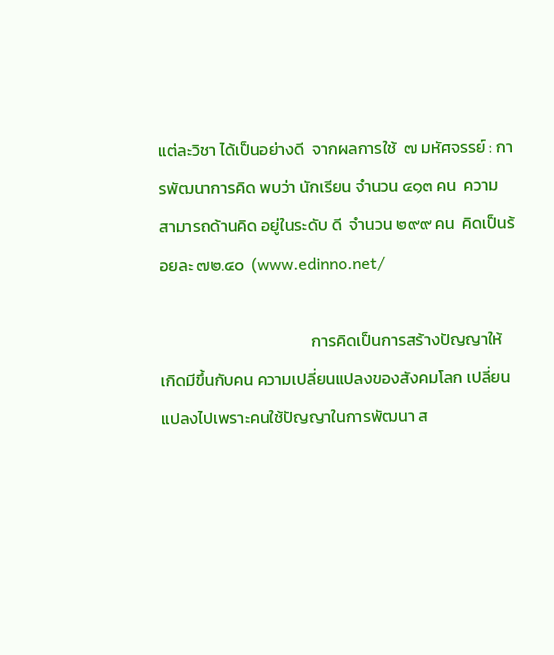แต่ละวิชา ได้เป็นอย่างดี  จากผลการใช้  ๗ มหัศจรรย์ : การพัฒนาการคิด พบว่า นักเรียน จำนวน ๔๑๓ คน  ความสามารถด้านคิด อยู่ในระดับ ดี  จำนวน ๒๙๙ คน  คิดเป็นร้อยละ ๗๒.๔๐  (www.edinno.net/

                                         การคิดเป็นการสร้างปัญญาให้เกิดมีขึ้นกับคน ความเปลี่ยนแปลงของสังคมโลก เปลี่ยนแปลงไปเพราะคนใช้ปัญญาในการพัฒนา ส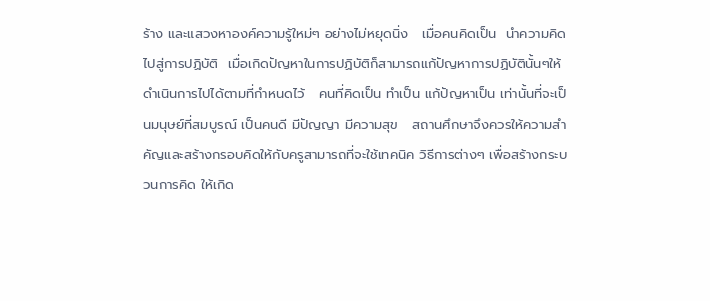ร้าง และแสวงหาองค์ความรู้ใหม่ๆ อย่างไม่หยุดนิ่ง   เมื่อคนคิดเป็น  นำความคิดไปสู่การปฏิบัติ  เมื่อเกิดปัญหาในการปฏิบัติก็สามารถแก้ปัญหาการปฏิบัตินั้นๆให้ดำเนินการไปได้ตามที่กำหนดไว้   คนที่คิดเป็น ทำเป็น แก้ปัญหาเป็น เท่านั้นที่จะเป็นมนุษย์ที่สมบูรณ์ เป็นคนดี มีปัญญา มีความสุข   สถานศึกษาจึงควรให้ความสำคัญและสร้างกรอบคิดให้กับครูสามารถที่จะใช้เทคนิค วิธีการต่างๆ เพื่อสร้างกระบวนการคิด ให้เกิด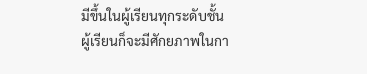มีขึ้นในผู้เรียนทุกระดับชั้น  ผู้เรียนก็จะมีศักยภาพในกา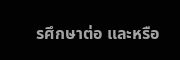รศึกษาต่อ และหรือ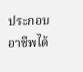ประกอบอาชีพได้